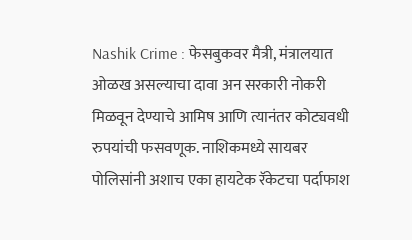Nashik Crime : फेसबुकवर मैत्री, मंत्रालयात ओळख असल्याचा दावा अन सरकारी नोकरी मिळवून देण्याचे आमिष आणि त्यानंतर कोट्यवधी रुपयांची फसवणूक. नाशिकमध्ये सायबर पोलिसांनी अशाच एका हायटेक रॅकेटचा पर्दाफाश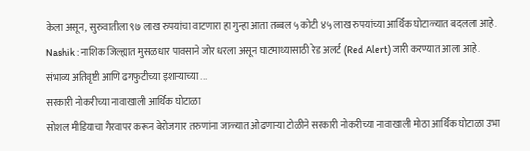केला असून, सुरुवातीला ९७ लाख रुपयांचा वाटणारा हा गुन्हा आता तब्बल ५ कोटी ४५ लाख रुपयांच्या आर्थिक घोटाळ्यात बदलला आहे.
Nashik : नाशिक जिल्ह्यात मुसळधार पावसाने जोर धरला असून घाटमाथ्यासाठी रेड अलर्ट (Red Alert) जारी करण्यात आला आहे. संभाव्य अतिवृष्टी आणि ढगफुटीच्या इशाऱ्याच्या ...
सरकारी नोकरीच्या नावाखाली आर्थिक घोटाळा
सोशल मीडियाचा गैरवापर करून बेरोजगार तरुणांना जाळ्यात ओढणाऱ्या टोळीने सरकारी नोकरीच्या नावाखाली मोठा आर्थिक घोटाळा उभा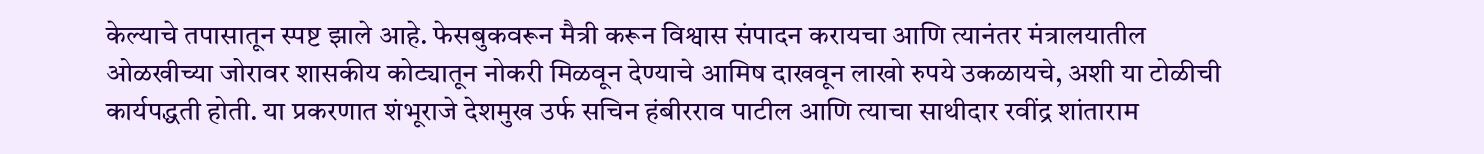केल्याचे तपासातून स्पष्ट झाले आहे. फेसबुकवरून मैत्री करून विश्वास संपादन करायचा आणि त्यानंतर मंत्रालयातील ओळखीच्या जोरावर शासकीय कोट्यातून नोकरी मिळवून देण्याचे आमिष दाखवून लाखो रुपये उकळायचे, अशी या टोळीची कार्यपद्धती होती. या प्रकरणात शंभूराजे देशमुख उर्फ सचिन हंबीरराव पाटील आणि त्याचा साथीदार रवींद्र शांताराम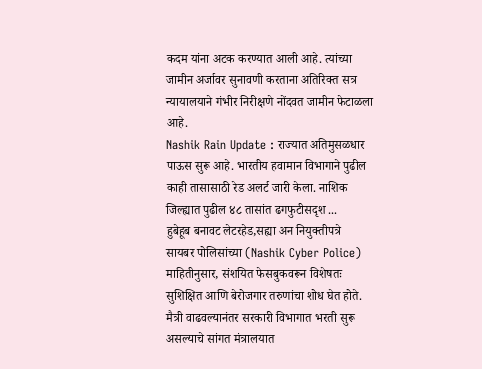कदम यांना अटक करण्यात आली आहे. त्यांच्या जामीन अर्जावर सुनावणी करताना अतिरिक्त सत्र न्यायालयाने गंभीर निरीक्षणे नोंदवत जामीन फेटाळला आहे.
Nashik Rain Update : राज्यात अतिमुसळधार पाऊस सुरू आहे. भारतीय हवामान विभागाने पुढील काही तासासाठी रेड अलर्ट जारी केला. नाशिक जिल्ह्यात पुढील ४८ तासांत ढगफुटीसदृश ...
हुबेहूब बनावट लेटरहेड,सह्या अन नियुक्तीपत्रे
सायबर पोलिसांच्या (Nashik Cyber Police) माहितीनुसार, संशयित फेसबुकवरून विशेषतः सुशिक्षित आणि बेरोजगार तरुणांचा शोध घेत होते. मैत्री वाढवल्यानंतर सरकारी विभागात भरती सुरू असल्याचे सांगत मंत्रालयात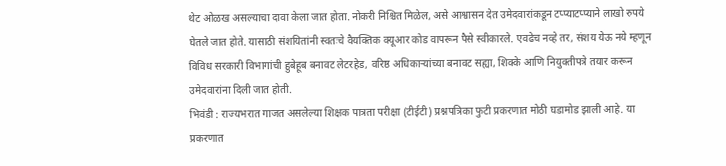थेट ओळख असल्याचा दावा केला जात होता. नोकरी निश्चित मिळेल, असे आश्वासन देत उमेदवारांकडून टप्प्याटप्प्याने लाखो रुपये घेतले जात होते. यासाठी संशयितांनी स्वतःचे वैयक्तिक क्यूआर कोड वापरून पैसे स्वीकारले. एवढेच नव्हे तर, संशय येऊ नये म्हणून विविध सरकारी विभागांची हुबेहूब बनावट लेटरहेड, वरिष्ठ अधिकाऱ्यांच्या बनावट सह्या, शिक्के आणि नियुक्तीपत्रे तयार करून उमेदवारांना दिली जात होती.
भिवंडी : राज्यभरात गाजत असलेल्या शिक्षक पात्रता परीक्षा (टीईटी) प्रश्नपत्रिका फुटी प्रकरणात मोठी घडामोड झाली आहे. या प्रकरणात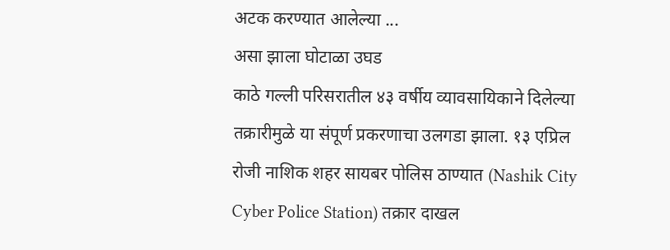अटक करण्यात आलेल्या ...
असा झाला घोटाळा उघड
काठे गल्ली परिसरातील ४३ वर्षीय व्यावसायिकाने दिलेल्या तक्रारीमुळे या संपूर्ण प्रकरणाचा उलगडा झाला. १३ एप्रिल रोजी नाशिक शहर सायबर पोलिस ठाण्यात (Nashik City Cyber Police Station) तक्रार दाखल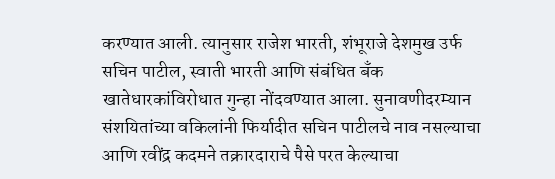करण्यात आली. त्यानुसार राजेश भारती, शंभूराजे देशमुख उर्फ सचिन पाटील, स्वाती भारती आणि संबंधित बँक खातेधारकांविरोधात गुन्हा नोंदवण्यात आला. सुनावणीदरम्यान संशयितांच्या वकिलांनी फिर्यादीत सचिन पाटीलचे नाव नसल्याचा आणि रवींद्र कदमने तक्रारदाराचे पैसे परत केल्याचा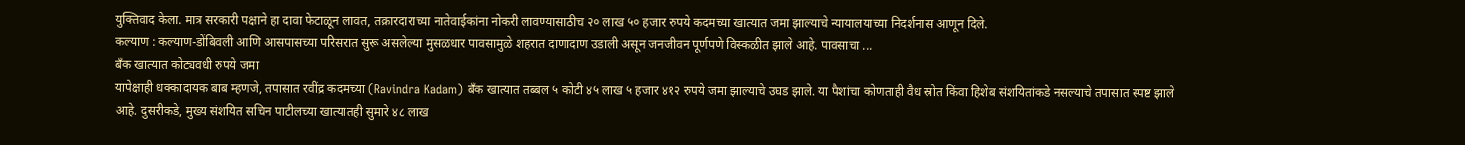युक्तिवाद केला. मात्र सरकारी पक्षाने हा दावा फेटाळून लावत, तक्रारदाराच्या नातेवाईकांना नोकरी लावण्यासाठीच २० लाख ५० हजार रुपये कदमच्या खात्यात जमा झाल्याचे न्यायालयाच्या निदर्शनास आणून दिले.
कल्याण : कल्याण-डोंबिवली आणि आसपासच्या परिसरात सुरू असलेल्या मुसळधार पावसामुळे शहरात दाणादाण उडाली असून जनजीवन पूर्णपणे विस्कळीत झाले आहे. पावसाचा ...
बँक खात्यात कोट्यवधी रुपये जमा
यापेक्षाही धक्कादायक बाब म्हणजे, तपासात रवींद्र कदमच्या (Ravindra Kadam) बँक खात्यात तब्बल ५ कोटी ४५ लाख ५ हजार ४१२ रुपये जमा झाल्याचे उघड झाले. या पैशांचा कोणताही वैध स्रोत किंवा हिशेब संशयितांकडे नसल्याचे तपासात स्पष्ट झाले आहे. दुसरीकडे, मुख्य संशयित सचिन पाटीलच्या खात्यातही सुमारे ४८ लाख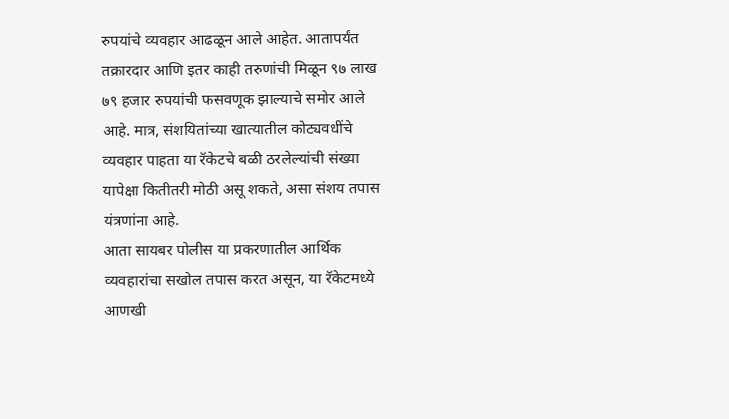रुपयांचे व्यवहार आढळून आले आहेत. आतापर्यंत तक्रारदार आणि इतर काही तरुणांची मिळून ९७ लाख ७९ हजार रुपयांची फसवणूक झाल्याचे समोर आले आहे. मात्र, संशयितांच्या खात्यातील कोट्यवधींचे व्यवहार पाहता या रॅकेटचे बळी ठरलेल्यांची संख्या यापेक्षा कितीतरी मोठी असू शकते, असा संशय तपास यंत्रणांना आहे.
आता सायबर पोलीस या प्रकरणातील आर्थिक व्यवहारांचा सखोल तपास करत असून, या रॅकेटमध्ये आणखी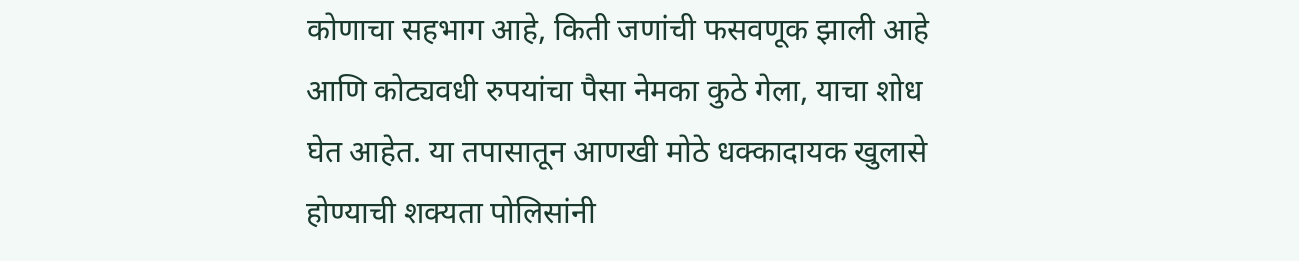कोणाचा सहभाग आहे, किती जणांची फसवणूक झाली आहे आणि कोट्यवधी रुपयांचा पैसा नेमका कुठे गेला, याचा शोध घेत आहेत. या तपासातून आणखी मोठे धक्कादायक खुलासे होण्याची शक्यता पोलिसांनी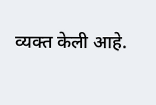व्यक्त केली आहे.